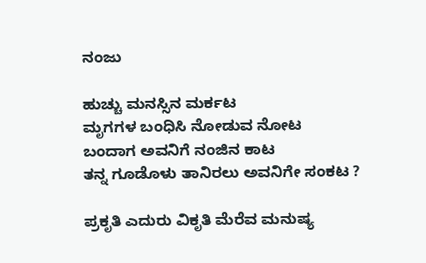ನಂಜು

ಹುಚ್ಚು ಮನಸ್ಸಿನ ಮರ್ಕಟ
ಮೃಗಗಳ ಬಂಧಿಸಿ ನೋಡುವ ನೋಟ
ಬಂದಾಗ ಅವನಿಗೆ ನಂಜಿನ ಕಾಟ
ತನ್ನ ಗೂಡೊಳು ತಾನಿರಲು ಅವನಿಗೇ ಸಂಕಟ ?

ಪ್ರಕೃತಿ ಎದುರು ವಿಕೃತಿ ಮೆರೆವ ಮನುಷ್ಯ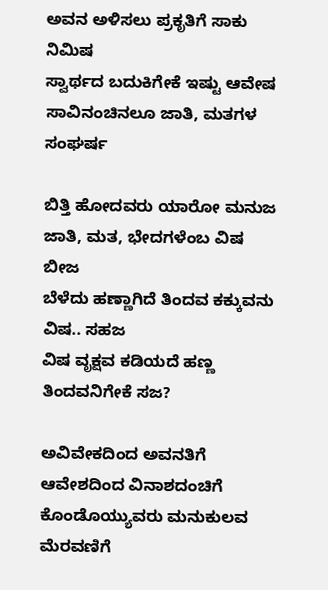ಅವನ ಅಳಿಸಲು ಪ್ರಕೃತಿಗೆ ಸಾಕು ನಿಮಿಷ
ಸ್ವಾರ್ಥದ ಬದುಕಿಗೇಕೆ ಇಷ್ಟು ಆವೇಷ
ಸಾವಿನಂಚಿನಲೂ ಜಾತಿ, ಮತಗಳ ಸಂಘರ್ಷ

ಬಿತ್ತಿ ಹೋದವರು ಯಾರೋ ಮನುಜ
ಜಾತಿ, ಮತ, ಭೇದಗಳೆಂಬ ವಿಷ ಬೀಜ
ಬೆಳೆದು ಹಣ್ಣಾಗಿದೆ ತಿಂದವ ಕಕ್ಕುವನು ವಿಷ.. ಸಹಜ
ವಿಷ ವೃಕ್ಷವ ಕಡಿಯದೆ ಹಣ್ಣ ತಿಂದವನಿಗೇಕೆ ಸಜ?

ಅವಿವೇಕದಿಂದ ಅವನತಿಗೆ
ಆವೇಶದಿಂದ ವಿನಾಶದಂಚಿಗೆ
ಕೊಂಡೊಯ್ಯುವರು ಮನುಕುಲವ ಮೆರವಣಿಗೆ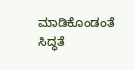ಮಾಡಿಕೊಂಡಂತೆ ಸಿದ್ಧತೆ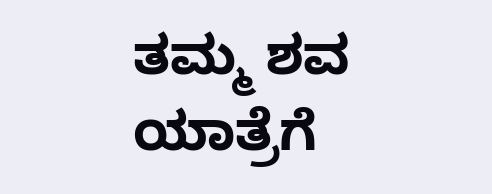ತಮ್ಮ ಶವ ಯಾತ್ರೆಗೆ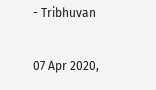- Tribhuvan

07 Apr 2020,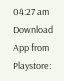04:27 am
Download App from Playstore: